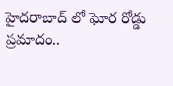హైదరాబాద్ లో ఘోర రోడ్డు ప్రమాదం..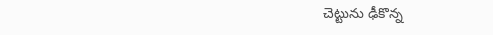చెట్టును ఢీకొన్న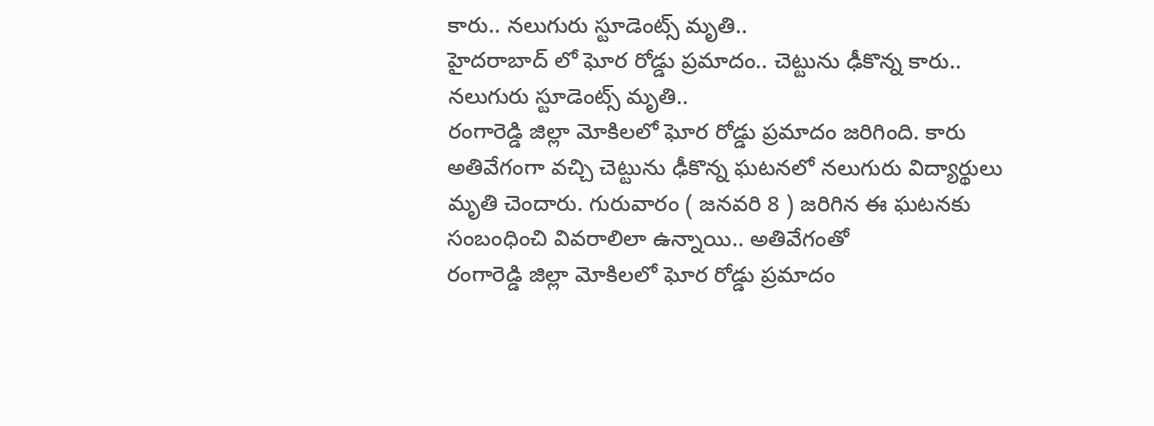కారు.. నలుగురు స్టూడెంట్స్ మృతి..
హైదరాబాద్ లో ఘోర రోడ్డు ప్రమాదం.. చెట్టును ఢీకొన్న కారు.. నలుగురు స్టూడెంట్స్ మృతి..
రంగారెడ్డి జిల్లా మోకిలలో ఘోర రోడ్డు ప్రమాదం జరిగింది. కారు అతివేగంగా వచ్చి చెట్టును ఢీకొన్న ఘటనలో నలుగురు విద్యార్థులు మృతి చెందారు. గురువారం ( జనవరి 8 ) జరిగిన ఈ ఘటనకు సంబంధించి వివరాలిలా ఉన్నాయి.. అతివేగంతో
రంగారెడ్డి జిల్లా మోకిలలో ఘోర రోడ్డు ప్రమాదం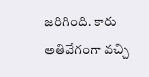జరిగింది. కారు అతివేగంగా వచ్చి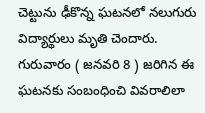చెట్టును ఢీకొన్న ఘటనలో నలుగురు విద్యార్థులు మృతి చెందారు. గురువారం ( జనవరి 8 ) జరిగిన ఈ ఘటనకు సంబంధించి వివరాలిలా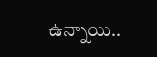ఉన్నాయి..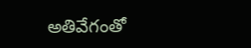అతివేగంతో